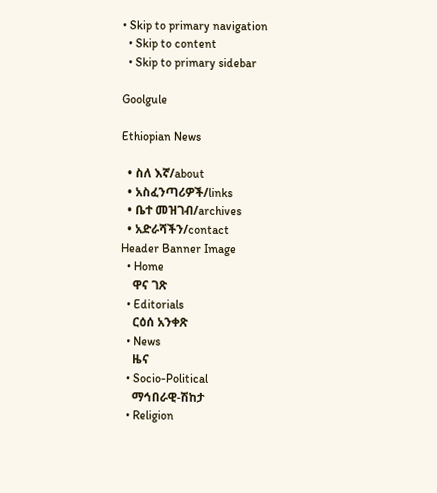• Skip to primary navigation
  • Skip to content
  • Skip to primary sidebar

Goolgule

Ethiopian News

  • ስለ እኛ/about
  • አስፈንጣሪዎች/links
  • ቤተ መዝገብ/archives
  • አድራሻችን/contact
Header Banner Image
  • Home
    ዋና ገጽ
  • Editorials
    ርዕሰ አንቀጽ
  • News
    ዜና
  • Socio-Political
    ማኅበራዊ-ሽከታ
  • Religion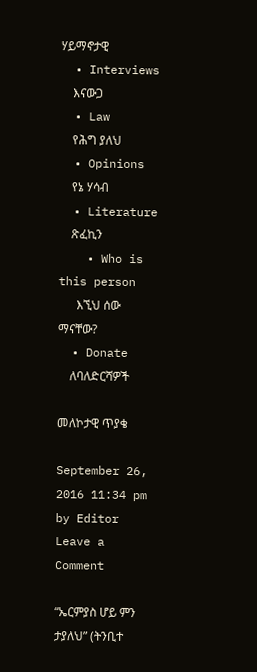ሃይማኖታዊ
  • Interviews
    እናውጋ
  • Law
    የሕግ ያለህ
  • Opinions
    የኔ ሃሳብ
  • Literature
    ጽፈኪን
    • Who is this person
      እኚህ ሰው ማናቸው?
  • Donate
    ለባለድርሻዎች

መለኮታዊ ጥያቄ

September 26, 2016 11:34 pm by Editor Leave a Comment

“ኤርምያስ ሆይ ምን ታያለህ” (ትንቢተ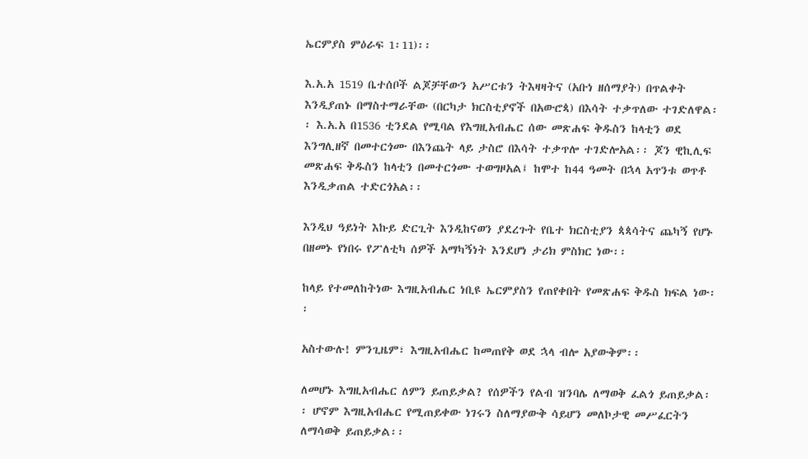ኤርምያስ ምዕራፍ 1፡11)፡፡

እ.አ.አ 1519 ቤተሰቦች ልጆቻቸውን አሥርቱን ትእዛዛትና (አቡነ ዘሰማያት) በጥልቀት እንዲያጠኑ በማስተማራቸው (በርካታ ክርስቲያኖች በአውሮጳ) በእሳት ተቃጥለው ተገድለዋል፡፡ እ.አ.አ በ1536 ቲንደል የሚባል የእግዚአብሔር ሰው መጽሐፍ ቅዱስን ከላቲን ወደ እንግሊዘኛ በመተርጎሙ በእንጨት ላይ ታስሮ በእሳት ተቃጥሎ ተገድሎአል፡፡ ጆን ዊኪሊፍ መጽሐፍ ቅዱስን ከላቲን በመተርጎሙ ተወግዞአል፤ ከሞተ ከ44 ዓመት በኋላ አጥንቱ ወጥቶ እንዲቃጠል ተድርጎአል፡፡

እንዲህ ዓይነት እኩይ ድርጊት እንዲከናወን ያደረጉት የቤተ ክርስቲያን ጳጳሳትና ጨካኝ የሆኑ በዘመኑ የነበሩ የፖለቲካ ሰዎች አማካኝነት እንደሆነ ታሪክ ምስክር ነው፡፡

ከላይ የተመለከትነው እግዚአብሔር ነቢዩ ኤርምያስን የጠየቀበት የመጽሐፍ ቅዱስ ክፍል ነው፡፡

አስተውሉ! ምንጊዜም፣ እግዚአብሔር ከመጠየቅ ወደ ኋላ ብሎ አያውቅም፡፡

ለመሆኑ እግዚአብሔር ለምን ይጠይቃል? የሰዎችን የልብ ዝንባሌ ለማወቅ ፈልጎ ይጠይቃል፡፡ ሆኖም እግዚአብሔር የሚጠይቀው ነገሩን ስለማያውቅ ሳይሆን መለኮታዊ መሥፈርትን ለማሳወቅ ይጠይቃል፡፡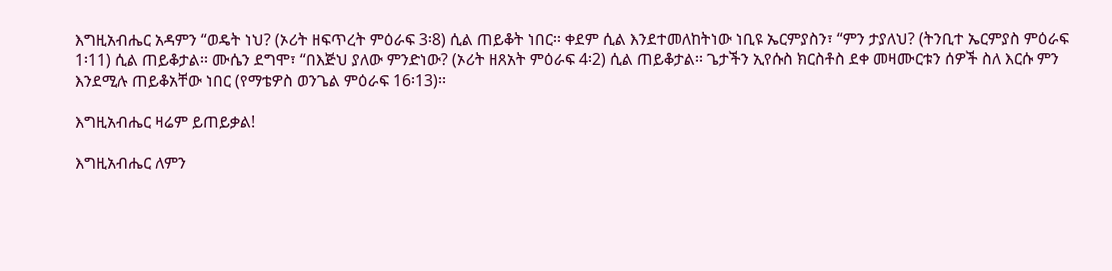እግዚአብሔር አዳምን “ወዴት ነህ? (ኦሪት ዘፍጥረት ምዕራፍ 3፡8) ሲል ጠይቆት ነበር፡፡ ቀደም ሲል እንደተመለከትነው ነቢዩ ኤርምያስን፣ “ምን ታያለህ? (ትንቢተ ኤርምያስ ምዕራፍ 1፡11) ሲል ጠይቆታል፡፡ ሙሴን ደግሞ፣ “በእጅህ ያለው ምንድነው? (ኦሪት ዘጸአት ምዕራፍ 4፡2) ሲል ጠይቆታል፡፡ ጌታችን ኢየሱስ ክርስቶስ ደቀ መዛሙርቱን ሰዎች ስለ እርሱ ምን እንደሚሉ ጠይቆአቸው ነበር (የማቴዎስ ወንጌል ምዕራፍ 16፡13)፡፡

እግዚአብሔር ዛሬም ይጠይቃል!

እግዚአብሔር ለምን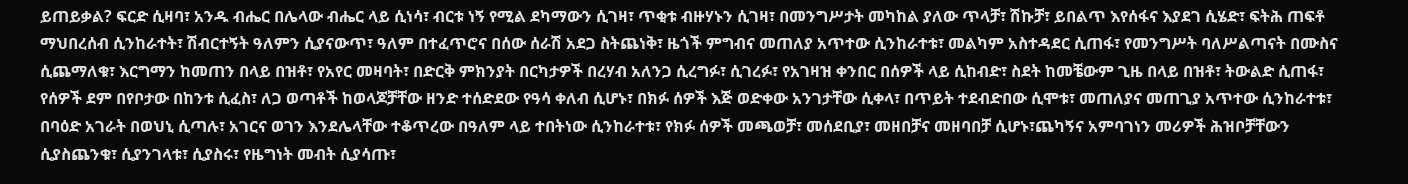ይጠይቃል? ፍርድ ሲዛባ፣ አንዱ ብሔር በሌላው ብሔር ላይ ሲነሳ፣ ብርቱ ነኝ የሚል ደካማውን ሲገዛ፣ ጥቂቱ ብዙሃኑን ሲገዛ፣ በመንግሥታት መካከል ያለው ጥላቻ፣ ሽኩቻ፣ ይበልጥ እየሰፋና እያደገ ሲሄድ፣ ፍትሕ ጠፍቶ ማህበረሰብ ሲንከራተት፣ ሽብርተኝት ዓለምን ሲያናውጥ፣ ዓለም በተፈጥሮና በሰው ሰራሽ አደጋ ስትጨነቅ፣ ዜጎች ምግብና መጠለያ አጥተው ሲንከራተቱ፣ መልካም አስተዳደር ሲጠፋ፣ የመንግሥት ባለሥልጣናት በሙስና ሲጨማለቁ፣ እርግማን ከመጠን በላይ በዝቶ፣ የአየር መዛባት፣ በድርቅ ምክንያት በርካታዎች በረሃብ አለንጋ ሲረግፉ፣ ሲገረፉ፣ የአገዛዝ ቀንበር በሰዎች ላይ ሲከብድ፣ ስደት ከመቼውም ጊዜ በላይ በዝቶ፣ ትውልድ ሲጠፋ፣ የሰዎች ደም በየቦታው በከንቱ ሲፈስ፣ ለጋ ወጣቶች ከወላጆቻቸው ዘንድ ተሰድደው የዓሳ ቀለብ ሲሆኑ፣ በክፉ ሰዎች እጅ ወድቀው አንገታቸው ሲቀላ፣ በጥይት ተደብድበው ሲሞቱ፣ መጠለያና መጠጊያ አጥተው ሲንከራተቱ፣ በባዕድ አገራት በወህኒ ሲጣሉ፣ አገርና ወገን እንደሌላቸው ተቆጥረው በዓለም ላይ ተበትነው ሲንከራተቱ፣ የክፉ ሰዎች መጫወቻ፣ መሰደቢያ፣ መዘበቻና መዘባበቻ ሲሆኑ፣ጨካኝና አምባገነን መሪዎች ሕዝቦቻቸውን ሲያስጨንቁ፣ ሲያንገላቱ፣ ሲያስሩ፣ የዜግነት መብት ሲያሳጡ፣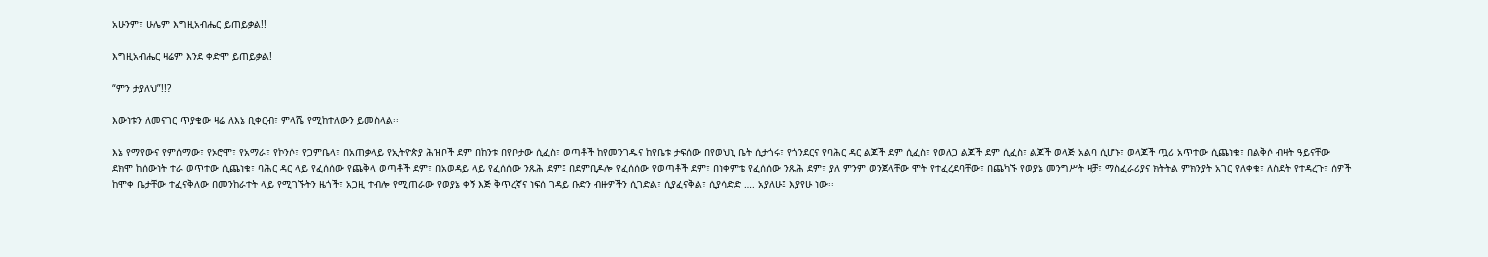አሁንም፣ ሁሌም እግዚአብሔር ይጠይቃል!!

እግዚአብሔር ዛሬም እንደ ቀድሞ ይጠይቃል!

“ምን ታያለህ”!!?

እውነቱን ለመናገር ጥያቄው ዛሬ ለእኔ ቢቀርብ፣ ምላሼ የሚከተለውን ይመስላል፡፡

እኔ የማየውና የምሰማው፣ የኦሮሞ፣ የአማራ፣ የኮንሶ፣ የጋምቤላ፣ በአጠቃላይ የኢትዮጵያ ሕዝቦች ደም በከንቱ በየቦታው ሲፈስ፣ ወጣቶች ከየመንገዱና ከየቤቱ ታፍሰው በየወህኒ ቤት ሲታጎሩ፣ የጎንደርና የባሕር ዳር ልጆች ደም ሲፈስ፣ የወለጋ ልጆች ደም ሲፈስ፣ ልጆች ወላጅ አልባ ሲሆኑ፣ ወላጆች ጧሪ አጥተው ሲጨነቁ፣ በልቅሶ ብዛት ዓይናቸው ደክሞ ከሰውነት ተራ ወጥተው ሲጨነቁ፣ ባሕር ዳር ላይ የፈሰሰው የጨቅላ ወጣቶች ደም፣ በአወዳይ ላይ የፈሰሰው ንጹሕ ደም፤ በደምቢዶሎ የፈሰሰው የወጣቶች ደም፣ በነቀምቴ የፈሰሰው ንጹሕ ደም፣ ያለ ምንም ወንጀላቸው ሞት የተፈረደባቸው፣ በጨካኙ የወያኔ መንግሥት ዛቻ፣ ማስፈራሪያና ክትትል ምክንያት አገር የለቀቁ፣ ለስደት የተዳረጉ፣ ሰዎች ከሞቀ ቤታቸው ተፈናቅለው በመንከራተት ላይ የሚገኙትን ዜጎች፣ አጋዚ ተብሎ የሚጠራው የወያኔ ቀኝ እጅ ቅጥረኛና ነፍሰ ገዳይ ቡድን ብዙዎችን ሲገድል፣ ሲያፈናቅል፣ ሲያሳድድ …. አያለሁ፤ እያየሁ ነው፡፡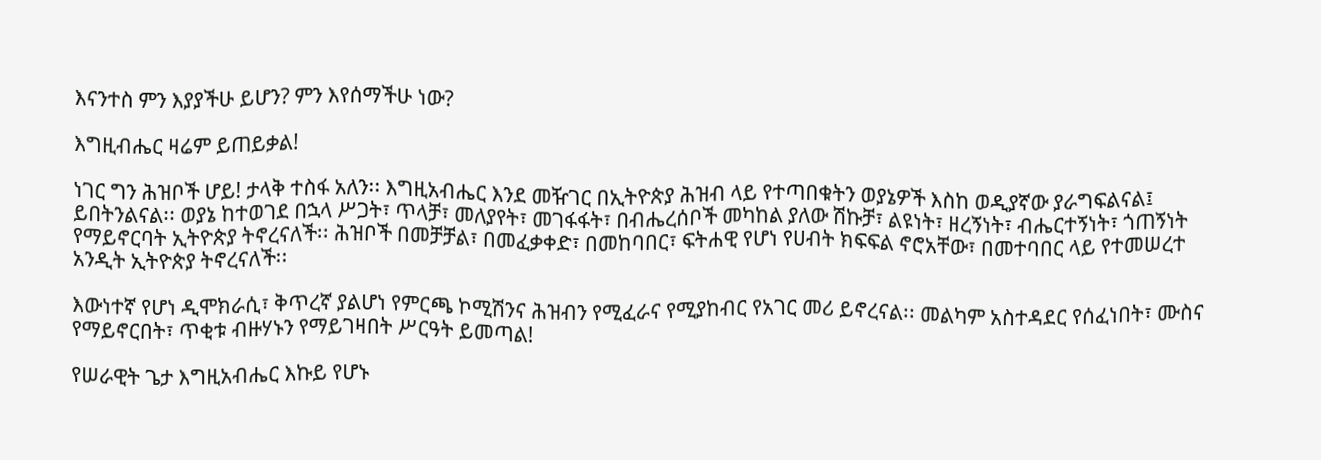እናንተስ ምን እያያችሁ ይሆን? ምን እየሰማችሁ ነው?

እግዚብሔር ዛሬም ይጠይቃል!

ነገር ግን ሕዝቦች ሆይ! ታላቅ ተስፋ አለን፡፡ እግዚአብሔር እንደ መዥገር በኢትዮጵያ ሕዝብ ላይ የተጣበቁትን ወያኔዎች እስከ ወዲያኛው ያራግፍልናል፤ ይበትንልናል፡፡ ወያኔ ከተወገደ በኋላ ሥጋት፣ ጥላቻ፣ መለያየት፣ መገፋፋት፣ በብሔረሰቦች መካከል ያለው ሽኩቻ፣ ልዩነት፣ ዘረኝነት፣ ብሔርተኝነት፣ ጎጠኝነት የማይኖርባት ኢትዮጵያ ትኖረናለች፡፡ ሕዝቦች በመቻቻል፣ በመፈቃቀድ፣ በመከባበር፣ ፍትሐዊ የሆነ የሀብት ክፍፍል ኖሮአቸው፣ በመተባበር ላይ የተመሠረተ አንዲት ኢትዮጵያ ትኖረናለች፡፡

እውነተኛ የሆነ ዲሞክራሲ፣ ቅጥረኛ ያልሆነ የምርጫ ኮሚሽንና ሕዝብን የሚፈራና የሚያከብር የአገር መሪ ይኖረናል፡፡ መልካም አስተዳደር የሰፈነበት፣ ሙስና የማይኖርበት፣ ጥቂቱ ብዙሃኑን የማይገዛበት ሥርዓት ይመጣል!

የሠራዊት ጌታ እግዚአብሔር እኩይ የሆኑ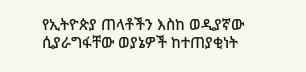የኢትዮጵያ ጠላቶችን እስከ ወዲያኛው ሲያራግፋቸው ወያኔዎች ከተጠያቂነት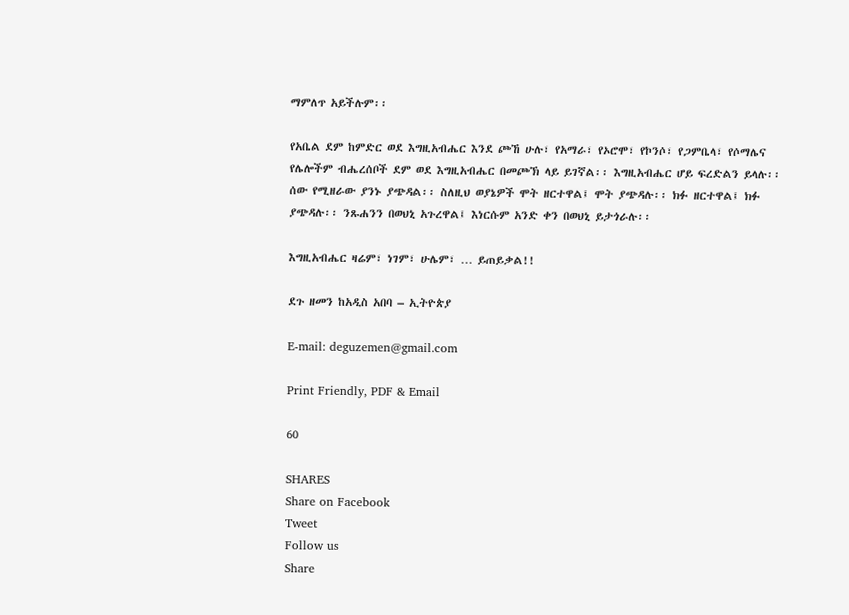ማምለጥ አይችሉም፡፡

የአቤል ደም ከምድር ወደ እግዚአብሔር እንደ ጮኸ ሁሉ፣ የአማራ፣ የኦሮሞ፣ የኮንሶ፣ የጋምቤላ፣ የሶማሌና የሌሎችም ብሔረሰቦች ደም ወደ እግዚአብሔር በመጮኽ ላይ ይገኛል፡፡ እግዚአብሔር ሆይ ፍረድልን ይላሉ፡፡ ሰው የሚዘራው ያንኑ ያጭዳል፡፡ ስለዚህ ወያኔዎች ሞት ዘርተዋል፤ ሞት ያጭዳሉ፡፡ ክፉ ዘርተዋል፤ ክፉ ያጭዳሉ፡፡ ንጹሐንን በወህኒ አጉረዋል፤ እነርሱም አንድ ቀን በወህኒ ይታጎራሉ፡፡

እግዚአብሔር ዛሬም፣ ነገም፣ ሁሌም፣ … ይጠይቃል!!

ደጉ ዘመን ከአዲስ አበባ – ኢትዮጵያ

E-mail: deguzemen@gmail.com

Print Friendly, PDF & Email

60

SHARES
Share on Facebook
Tweet
Follow us
Share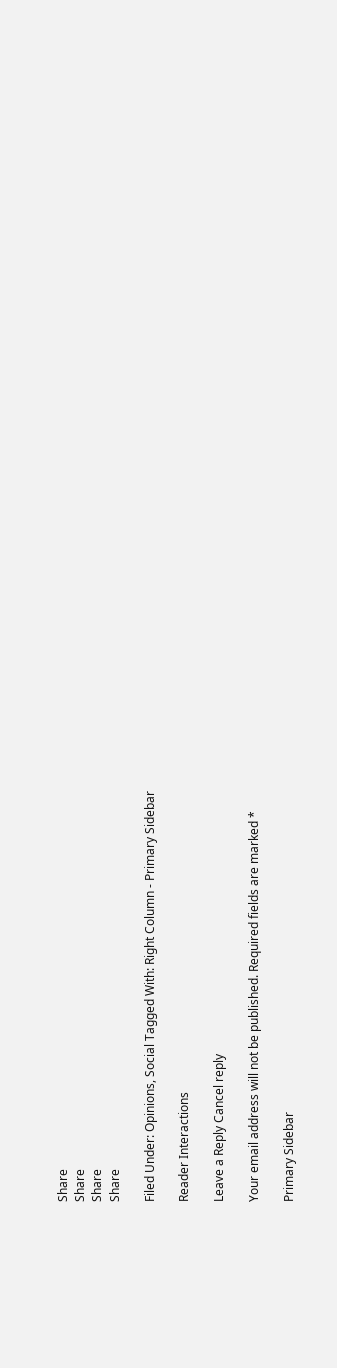Share
Share
Share
Share

Filed Under: Opinions, Social Tagged With: Right Column - Primary Sidebar

Reader Interactions

Leave a Reply Cancel reply

Your email address will not be published. Required fields are marked *

Primary Sidebar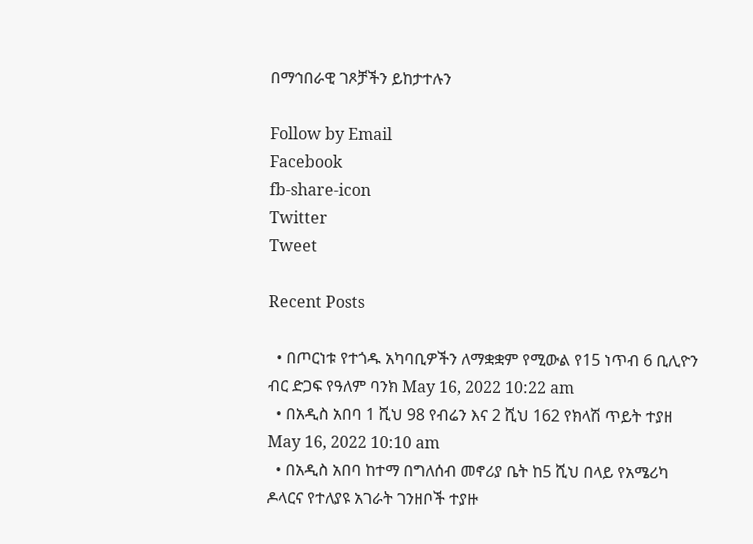በማኅበራዊ ገጾቻችን ይከታተሉን

Follow by Email
Facebook
fb-share-icon
Twitter
Tweet

Recent Posts

  • በጦርነቱ የተጎዱ አካባቢዎችን ለማቋቋም የሚውል የ15 ነጥብ 6 ቢሊዮን ብር ድጋፍ የዓለም ባንክ May 16, 2022 10:22 am
  • በአዲስ አበባ 1 ሺህ 98 የብሬን እና 2 ሺህ 162 የክላሽ ጥይት ተያዘ May 16, 2022 10:10 am
  • በአዲስ አበባ ከተማ በግለሰብ መኖሪያ ቤት ከ5 ሺህ በላይ የአሜሪካ ዶላርና የተለያዩ አገራት ገንዘቦች ተያዙ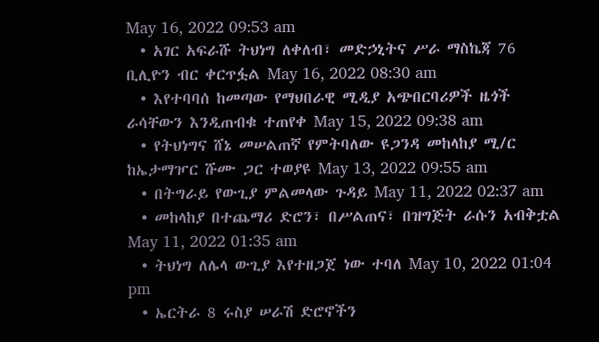May 16, 2022 09:53 am
  • አገር አፍራሹ ትህነግ ለቀለብ፣ መድኃኒትና ሥራ ማስኬጃ 76 ቢሊዮን ብር ቀርጥፏል May 16, 2022 08:30 am
  • እየተባባሰ ከመጣው የማህበራዊ ሚዲያ አጭበርባሪዎች ዜጎች ራሳቸውን እንዲጠብቁ ተጠየቀ May 15, 2022 09:38 am
  • የትህነግና ሸኔ መሠልጠኛ የምትባለው ዩጋንዳ መከላከያ ሚ/ር ከኤታማዦር ሹሙ ጋር ተወያዩ May 13, 2022 09:55 am
  • በትግራይ የውጊያ ምልመላው ጉዳይ May 11, 2022 02:37 am
  • መከላከያ በተጨማሪ ድሮን፣ በሥልጠና፣ በዝግጅት ራሱን አብቅቷል May 11, 2022 01:35 am
  • ትህነግ ለሌላ ውጊያ እየተዘጋጀ ነው ተባለ May 10, 2022 01:04 pm
  • ኤርትራ 8 ሩስያ ሠራሽ ድሮኖችን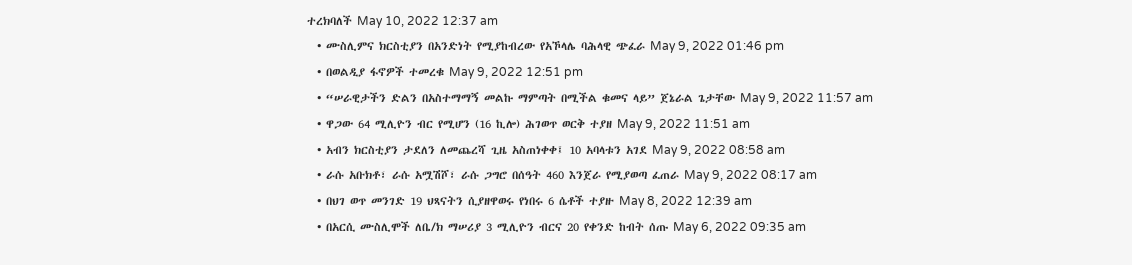ተረክባለች May 10, 2022 12:37 am
  • ሙስሊምና ክርስቲያን በአንድነት የሚያከብረው የአኾላሌ ባሕላዊ ጭፈራ May 9, 2022 01:46 pm
  • በወልዲያ ፋኖዎች ተመረቁ May 9, 2022 12:51 pm
  • “ሠራዊታችን ድልን በአስተማማኝ መልኩ ማምጣት በሚችል ቁመና ላይ” ጀኔራል ጌታቸው May 9, 2022 11:57 am
  • ዋጋው 64 ሚሊዮን ብር የሚሆን (16 ኪሎ) ሕገወጥ ወርቅ ተያዘ May 9, 2022 11:51 am
  • አብን ክርስቲያን ታደለን ለመጨረሻ ጊዜ አስጠነቀቀ፤ 10 አባላቱን አገደ May 9, 2022 08:58 am
  • ራሱ አቡክቶ፣ ራሱ አሟሽሾ፣ ራሱ ጋግሮ በሰዓት 460 እንጀራ የሚያወጣ ፈጠራ May 9, 2022 08:17 am
  • በህገ ወጥ መንገድ 19 ህጻናትን ሲያዘዋወሩ የነበሩ 6 ሴቶች ተያዙ May 8, 2022 12:39 am
  • በአርሲ ሙስሊሞች ለቤ/ክ ማሠሪያ 3 ሚሊዮን ብርና 20 የቀንድ ከብት ሰጡ May 6, 2022 09:35 am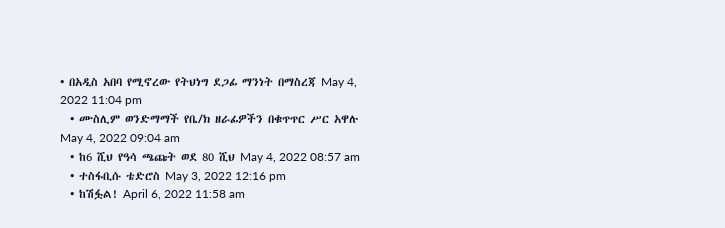• በአዲስ አበባ የሚኖረው የትህነግ ደጋፊ ማንነት በማስረጃ May 4, 2022 11:04 pm
  • ሙስሊም ወንድማማች የቤ/ክ ዘራፊዎችን በቁጥጥር ሥር አዋሉ May 4, 2022 09:04 am
  • ከ6 ሺህ የዓሳ ጫጩት ወደ 80 ሺህ May 4, 2022 08:57 am
  • ተስፋቢሱ ቴድሮስ May 3, 2022 12:16 pm
  • ከሽፏል! April 6, 2022 11:58 am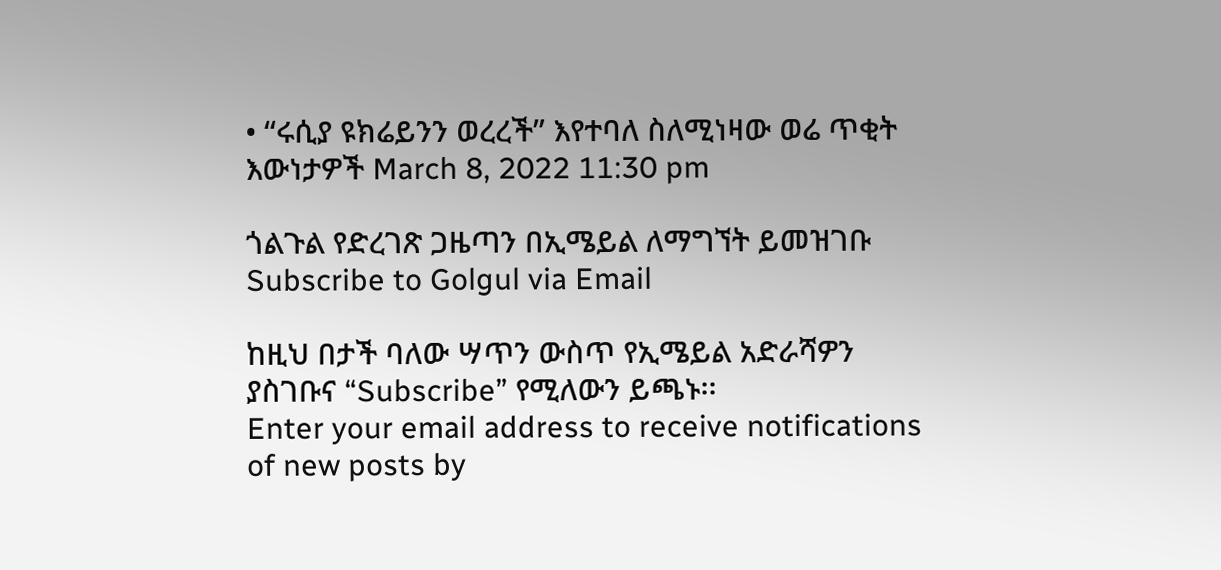• “ሩሲያ ዩክሬይንን ወረረች” እየተባለ ስለሚነዛው ወሬ ጥቂት እውነታዎች March 8, 2022 11:30 pm

ጎልጉል የድረገጽ ጋዜጣን በኢሜይል ለማግኘት ይመዝገቡ Subscribe to Golgul via Email

ከዚህ በታች ባለው ሣጥን ውስጥ የኢሜይል አድራሻዎን ያስገቡና “Subscribe” የሚለውን ይጫኑ፡፡
Enter your email address to receive notifications of new posts by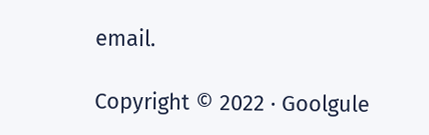email.

Copyright © 2022 · Goolgule